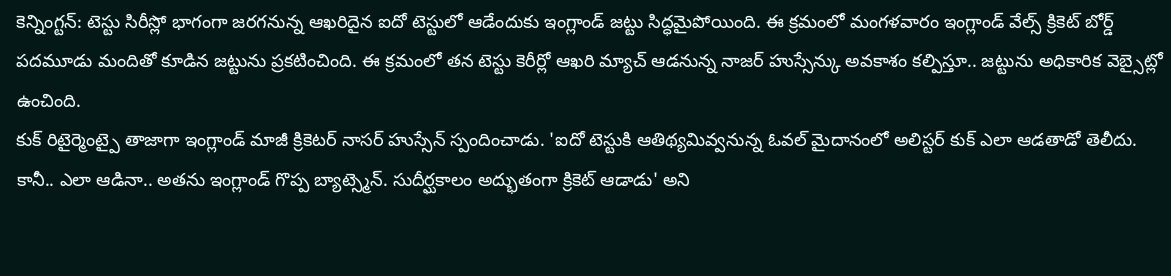కెన్నింగ్టన్: టెస్టు సిరీస్లో భాగంగా జరగనున్న ఆఖరిదైన ఐదో టెస్టులో ఆడేందుకు ఇంగ్లాండ్ జట్టు సిద్ధమైపోయింది. ఈ క్రమంలో మంగళవారం ఇంగ్లాండ్ వేల్స్ క్రికెట్ బోర్డ్ పదమూడు మందితో కూడిన జట్టును ప్రకటించింది. ఈ క్రమంలో తన టెస్టు కెరీర్లో ఆఖరి మ్యాచ్ ఆడనున్న నాజర్ హుస్సేన్కు అవకాశం కల్పిస్తూ.. జట్టును అధికారిక వెబ్సైట్లో ఉంచింది.
కుక్ రిటైర్మెంట్పై తాజాగా ఇంగ్లాండ్ మాజీ క్రికెటర్ నాసర్ హుస్సేన్ స్పందించాడు. 'ఐదో టెస్టుకి ఆతిథ్యమివ్వనున్న ఓవల్ మైదానంలో అలిస్టర్ కుక్ ఎలా ఆడతాడో తెలీదు. కానీ.. ఎలా ఆడినా.. అతను ఇంగ్లాండ్ గొప్ప బ్యాట్స్మెన్. సుదీర్ఘకాలం అద్భుతంగా క్రికెట్ ఆడాడు' అని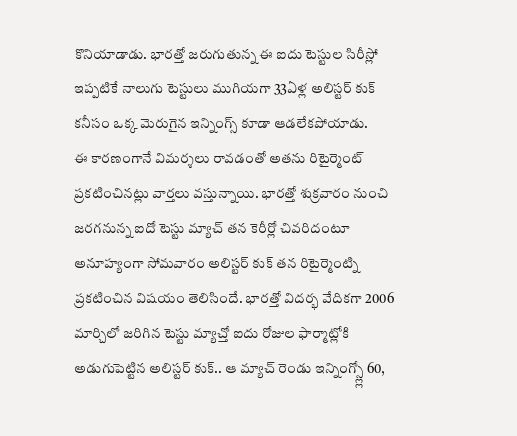కొనియాడాడు. భారత్తో జరుగుతున్న ఈ ఐదు టెస్టుల సిరీస్లో ఇప్పటికే నాలుగు టెస్టులు ముగియగా 33ఏళ్ల అలిస్టర్ కుక్ కనీసం ఒక్క మెరుగైన ఇన్నింగ్స్ కూడా ఆడలేకపోయాడు.
ఈ కారణంగానే విమర్శలు రావడంతో అతను రిటైర్మెంట్ ప్రకటించినట్లు వార్తలు వస్తున్నాయి. భారత్తో శుక్రవారం నుంచి జరగనున్న ఐదో టెస్టు మ్యాచ్ తన కెరీర్లో చివరిదంటూ అనూహ్యంగా సోమవారం అలిస్టర్ కుక్ తన రిటైర్మెంట్ని ప్రకటించిన విషయం తెలిసిందే. భారత్తో విదర్భ వేదికగా 2006 మార్చిలో జరిగిన టెస్టు మ్యాచ్తో ఐదు రోజుల ఫార్మాట్లోకి అడుగుపెట్టిన అలిస్టర్ కుక్.. ఆ మ్యాచ్ రెండు ఇన్నింగ్స్ల్లో 60,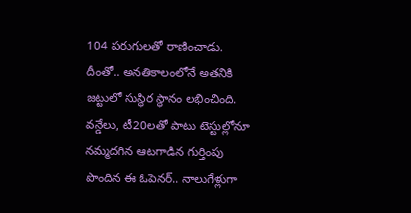104 పరుగులతో రాణించాడు.
దీంతో.. అనతికాలంలోనే అతనికి జట్టులో సుస్థిర స్థానం లభించింది. వన్డేలు, టీ20లతో పాటు టెస్టుల్లోనూ నమ్మదగిన ఆటగాడిన గుర్తింపు పొందిన ఈ ఓపెనర్.. నాలుగేళ్లుగా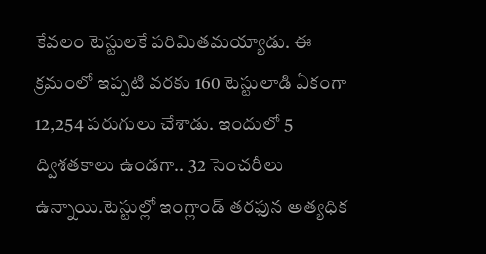కేవలం టెస్టులకే పరిమితమయ్యాడు. ఈ క్రమంలో ఇప్పటి వరకు 160 టెస్టులాడి ఏకంగా 12,254 పరుగులు చేశాడు. ఇందులో 5 ద్విశతకాలు ఉండగా.. 32 సెంచరీలు ఉన్నాయి.టెస్టుల్లో ఇంగ్లాండ్ తరఫున అత్యధిక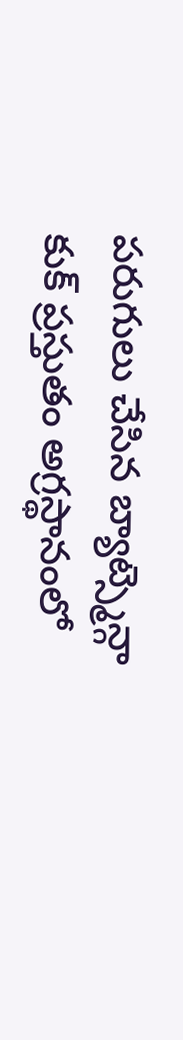పరుగులు చేసిన బ్యాట్స్మెన్గా కుక్ ప్రస్తుతం అగ్రస్థానంలో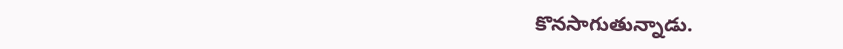కొనసాగుతున్నాడు.